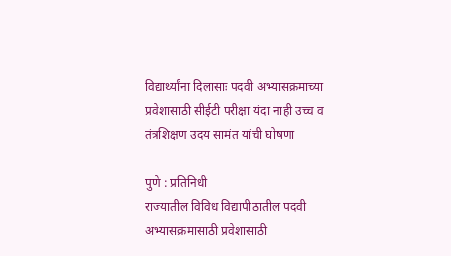विद्यार्थ्यांना दिलासाः पदवी अभ्यासक्रमाच्या प्रवेशासाठी सीईटी परीक्षा यंदा नाही उच्च व तंत्रशिक्षण उदय सामंत यांची घोषणा

पुणे : प्रतिनिधी
राज्यातील विविध विद्यापीठातील पदवी अभ्यासक्रमासाठी प्रवेशासाठी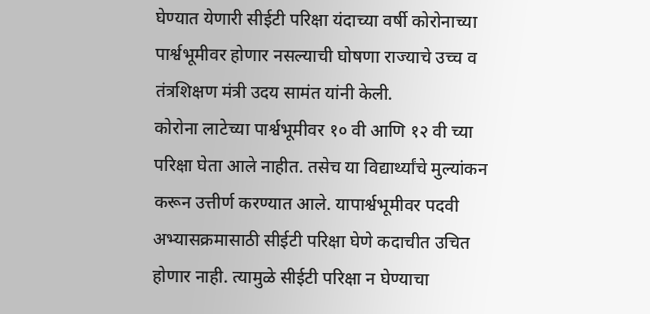घेण्यात येणारी सीईटी परिक्षा यंदाच्या वर्षी कोरोनाच्या पार्श्वभूमीवर होणार नसल्याची घोषणा राज्याचे उच्च व तंत्रशिक्षण मंत्री उदय सामंत यांनी केली.
कोरोना लाटेच्या पार्श्वभूमीवर १० वी आणि १२ वी च्या परिक्षा घेता आले नाहीत. तसेच या विद्यार्थ्यांचे मुल्यांकन करून उत्तीर्ण करण्यात आले. यापार्श्वभूमीवर पदवी अभ्यासक्रमासाठी सीईटी परिक्षा घेणे कदाचीत उचित होणार नाही. त्यामुळे सीईटी परिक्षा न घेण्याचा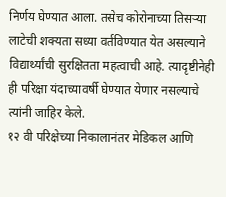निर्णय घेण्यात आला. तसेच कोरोनाच्या तिसऱ्या लाटेची शक्यता सध्या वर्तविण्यात येत असल्याने विद्यार्थ्यांची सुरक्षितता महत्वाची आहे. त्यादृष्टीनेही ही परिक्षा यंदाच्यावर्षी घेण्यात येणार नसल्याचे त्यांनी जाहिर केले.
१२ वी परिक्षेच्या निकालानंतर मेडिकल आणि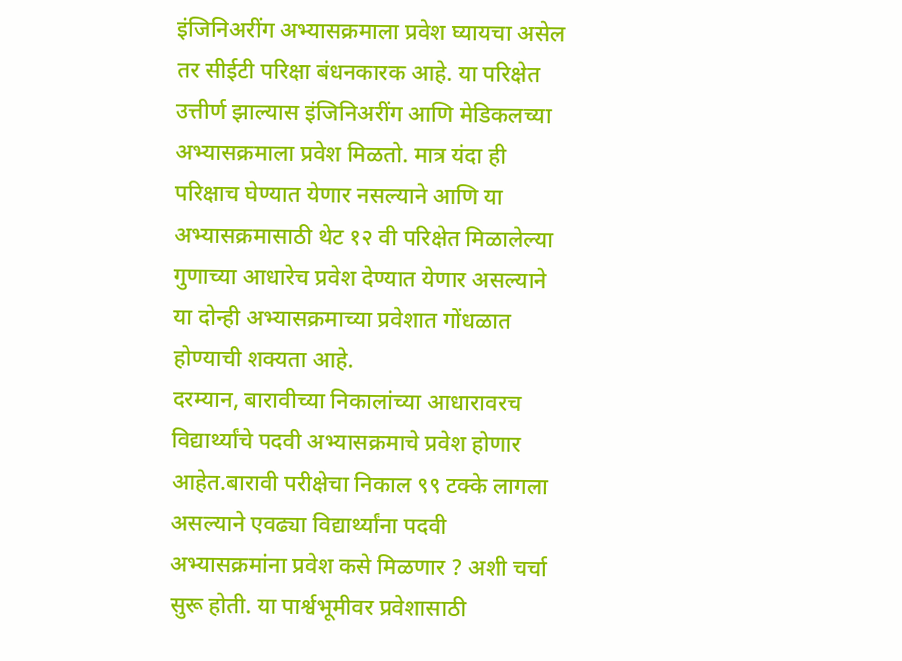इंजिनिअरींग अभ्यासक्रमाला प्रवेश घ्यायचा असेल तर सीईटी परिक्षा बंधनकारक आहे. या परिक्षेत उत्तीर्ण झाल्यास इंजिनिअरींग आणि मेडिकलच्या अभ्यासक्रमाला प्रवेश मिळतो. मात्र यंदा ही परिक्षाच घेण्यात येणार नसल्याने आणि या अभ्यासक्रमासाठी थेट १२ वी परिक्षेत मिळालेल्या गुणाच्या आधारेच प्रवेश देण्यात येणार असल्याने या दोन्ही अभ्यासक्रमाच्या प्रवेशात गोंधळात होण्याची शक्यता आहे.
दरम्यान, बारावीच्या निकालांच्या आधारावरच विद्यार्थ्यांचे पदवी अभ्यासक्रमाचे प्रवेश होणार आहेत.बारावी परीक्षेचा निकाल ९९ टक्के लागला असल्याने एवढ्या विद्यार्थ्यांना पदवी अभ्यासक्रमांना प्रवेश कसे मिळणार ? अशी चर्चा सुरू होती. या पार्श्वभूमीवर प्रवेशासाठी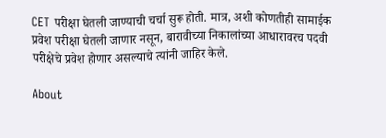CET परीक्षा घेतली जाण्याची चर्चा सुरू होती. मात्र, अशी कोणतीही सामाईक प्रवेश परीक्षा घेतली जाणार नसून, बारावीच्या निकालांच्या आधारावरच पदवी परीक्षेचे प्रवेश होणार असल्याचे त्यांनी जाहिर केले.

About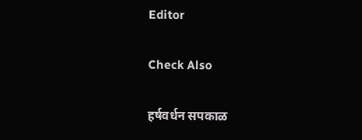Editor

Check Also

हर्षवर्धन सपकाळ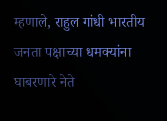म्हणाले, राहुल गांधी भारतीय जनता पक्षाच्या धमक्यांना घाबरणारे नेते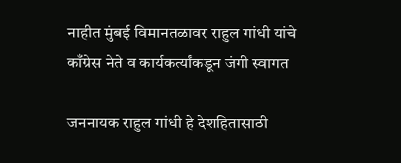नाहीत मुंबई विमानतळावर राहुल गांधी यांचे काँग्रेस नेते व कार्यकर्त्यांकडून जंगी स्वागत

जननायक राहुल गांधी हे देशहितासाठी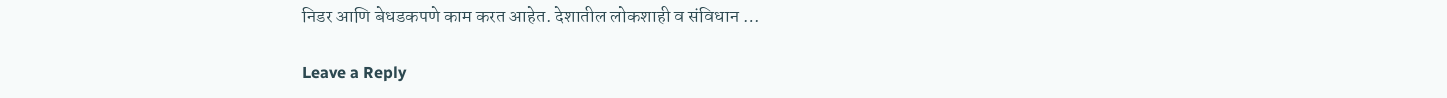निडर आणि बेधडकपणे काम करत आहेत. देशातील लोकशाही व संविधान …

Leave a Reply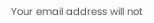Your email address will not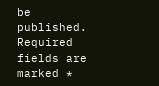be published. Required fields are marked *